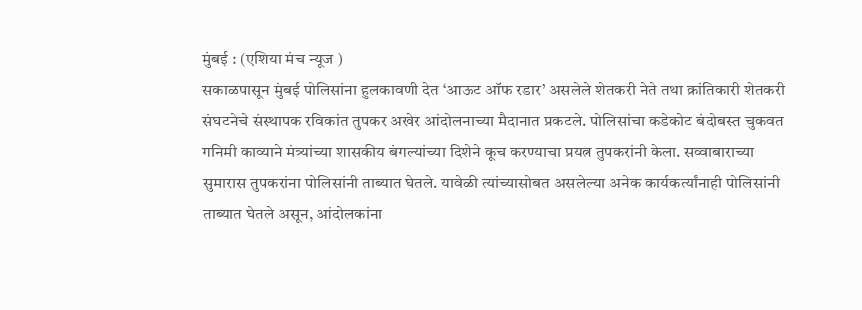मुंबई : (एशिया मंच न्यूज )
सकाळपासून मुंबई पोलिसांना हुलकावणी देत ‘आऊट ऑफ रडार’ असलेले शेतकरी नेते तथा क्रांतिकारी शेतकरी संघटनेचे संस्थापक रविकांत तुपकर अखेर आंदोलनाच्या मैदानात प्रकटले. पोलिसांचा कडेकोट बंदोबस्त चुकवत गनिमी काव्याने मंत्र्यांच्या शासकीय बंगल्यांच्या दिशेने कूच करण्याचा प्रयत्न तुपकरांनी केला. सव्वाबाराच्या सुमारास तुपकरांना पोलिसांनी ताब्यात घेतले. यावेळी त्यांच्यासोबत असलेल्या अनेक कार्यकर्त्यांनाही पोलिसांनी ताब्यात घेतले असून, आंदोलकांना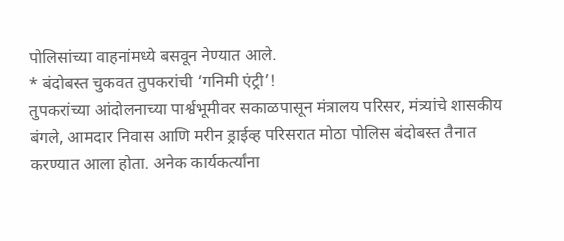पोलिसांच्या वाहनांमध्ये बसवून नेण्यात आले.
* बंदोबस्त चुकवत तुपकरांची ‘गनिमी एंट्री’!
तुपकरांच्या आंदोलनाच्या पार्श्वभूमीवर सकाळपासून मंत्रालय परिसर, मंत्र्यांचे शासकीय बंगले, आमदार निवास आणि मरीन ड्राईव्ह परिसरात मोठा पोलिस बंदोबस्त तैनात करण्यात आला होता. अनेक कार्यकर्त्यांना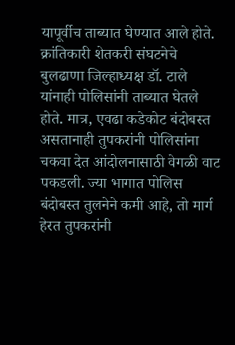यापूर्वीच ताब्यात घेण्यात आले होते. क्रांतिकारी शेतकरी संघटनेचे बुलढाणा जिल्हाध्यक्ष डॉ. टाले यांनाही पोलिसांनी ताब्यात घेतले होते. मात्र, एवढा कडेकोट बंदोबस्त असतानाही तुपकरांनी पोलिसांना चकवा देत आंदोलनासाठी वेगळी वाट पकडली. ज्या भागात पोलिस बंदोबस्त तुलनेने कमी आहे, तो मार्ग हेरत तुपकरांनी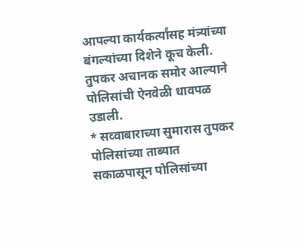आपल्या कार्यकर्त्यांसह मंत्र्यांच्या बंगल्यांच्या दिशेने कूच केली. तुपकर अचानक समोर आल्याने पोलिसांची ऐनवेळी धावपळ उडाली.
* सव्वाबाराच्या सुमारास तुपकर पोलिसांच्या ताब्यात
सकाळपासून पोलिसांच्या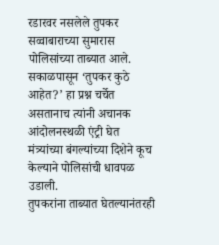रडारवर नसलेले तुपकर सव्वाबाराच्या सुमारास पोलिसांच्या ताब्यात आले. सकाळपासून ‘तुपकर कुठे आहेत?’ हा प्रश्न चर्चेत असतानाच त्यांनी अचानक आंदोलनस्थळी एंट्री घेत मंत्र्यांच्या बंगल्यांच्या दिशेने कूच केल्याने पोलिसांची धावपळ उडाली.
तुपकरांना ताब्यात घेतल्यानंतरही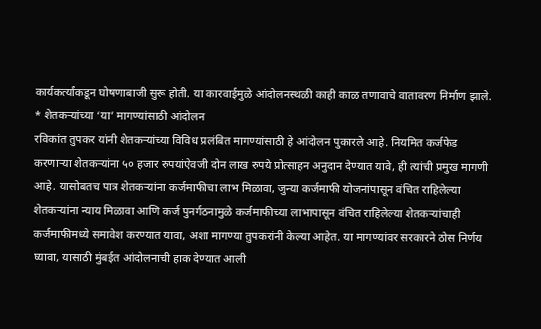कार्यकर्त्यांकडून घोषणाबाजी सुरू होती. या कारवाईमुळे आंदोलनस्थळी काही काळ तणावाचे वातावरण निर्माण झाले.
* शेतकऱ्यांच्या ‘या’ मागण्यांसाठी आंदोलन
रविकांत तुपकर यांनी शेतकऱ्यांच्या विविध प्रलंबित मागण्यांसाठी हे आंदोलन पुकारले आहे. नियमित कर्जफेड करणाऱ्या शेतकऱ्यांना ५० हजार रुपयांऐवजी दोन लाख रुपये प्रोत्साहन अनुदान देण्यात यावे, ही त्यांची प्रमुख मागणी आहे. यासोबतच पात्र शेतकऱ्यांना कर्जमाफीचा लाभ मिळावा, जुन्या कर्जमाफी योजनांपासून वंचित राहिलेल्या शेतकऱ्यांना न्याय मिळावा आणि कर्ज पुनर्गठनामुळे कर्जमाफीच्या लाभापासून वंचित राहिलेल्या शेतकऱ्यांचाही कर्जमाफीमध्ये समावेश करण्यात यावा, अशा मागण्या तुपकरांनी केल्या आहेत. या मागण्यांवर सरकारने ठोस निर्णय घ्यावा, यासाठी मुंबईत आंदोलनाची हाक देण्यात आली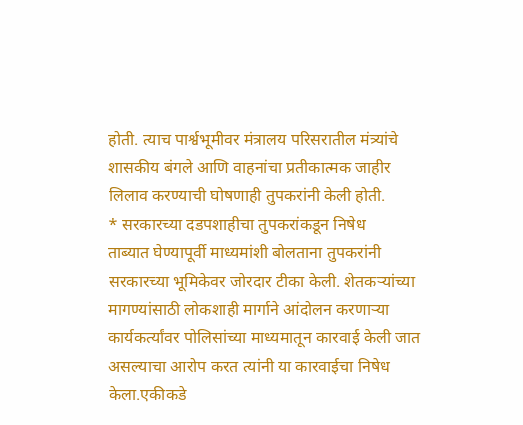होती. त्याच पार्श्वभूमीवर मंत्रालय परिसरातील मंत्र्यांचे शासकीय बंगले आणि वाहनांचा प्रतीकात्मक जाहीर लिलाव करण्याची घोषणाही तुपकरांनी केली होती.
* सरकारच्या दडपशाहीचा तुपकरांकडून निषेध
ताब्यात घेण्यापूर्वी माध्यमांशी बोलताना तुपकरांनी सरकारच्या भूमिकेवर जोरदार टीका केली. शेतकऱ्यांच्या मागण्यांसाठी लोकशाही मार्गाने आंदोलन करणाऱ्या कार्यकर्त्यांवर पोलिसांच्या माध्यमातून कारवाई केली जात असल्याचा आरोप करत त्यांनी या कारवाईचा निषेध केला.एकीकडे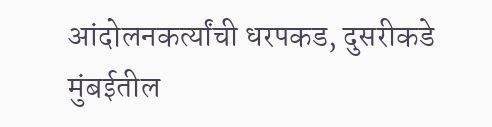आंदोलनकर्त्यांची धरपकड, दुसरीकडे मुंबईतील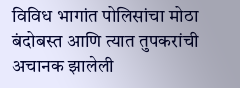विविध भागांत पोलिसांचा मोठा बंदोबस्त आणि त्यात तुपकरांची अचानक झालेली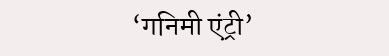‘गनिमी एंट्री’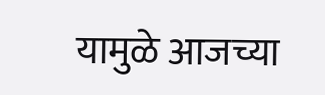यामुळे आजच्या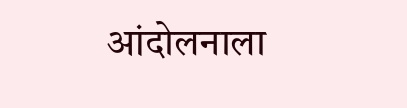आंदोलनाला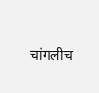चांगलीच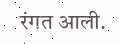रंगत आली.